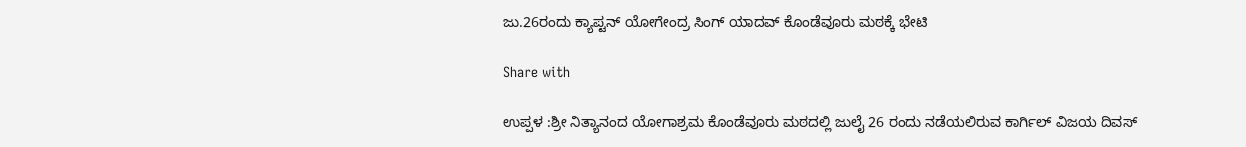ಜು.26ರಂದು ಕ್ಯಾಪ್ಟನ್‌ ಯೋಗೇಂದ್ರ ಸಿಂಗ್ ಯಾದವ್ ಕೊಂಡೆವೂರು ಮಠಕ್ಕೆ ಭೇಟಿ

Share with

ಉಪ್ಪಳ :ಶ್ರೀ ನಿತ್ಯಾನಂದ ಯೋಗಾಶ್ರಮ ಕೊಂಡೆವೂರು ಮಠದಲ್ಲಿ ಜುಲೈ 26 ರಂದು ನಡೆಯಲಿರುವ ಕಾರ್ಗಿಲ್ ವಿಜಯ ದಿವಸ್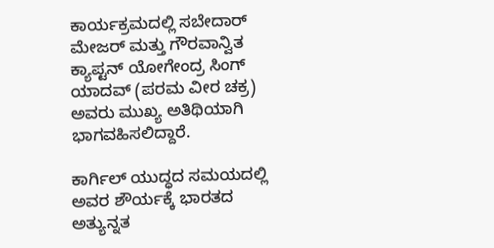ಕಾರ್ಯಕ್ರಮದಲ್ಲಿ ಸಬೇದಾರ್ ಮೇಜರ್ ಮತ್ತು ಗೌರವಾನ್ವಿತ ಕ್ಯಾಪ್ಟನ್ ಯೋಗೇಂದ್ರ ಸಿಂಗ್ ಯಾದವ್ (ಪರಮ ವೀರ ಚಕ್ರ) ಅವರು ಮುಖ್ಯ ಅತಿಥಿಯಾಗಿ ಭಾಗವಹಿಸಲಿದ್ದಾರೆ.

ಕಾರ್ಗಿಲ್ ಯುದ್ಧದ ಸಮಯದಲ್ಲಿ ಅವರ ಶೌರ್ಯಕ್ಕೆ ಭಾರತದ ಅತ್ಯುನ್ನತ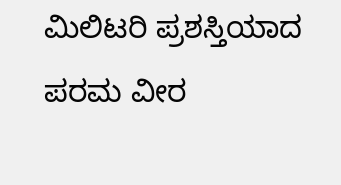ಮಿಲಿಟರಿ ಪ್ರಶಸ್ತಿಯಾದ ಪರಮ ವೀರ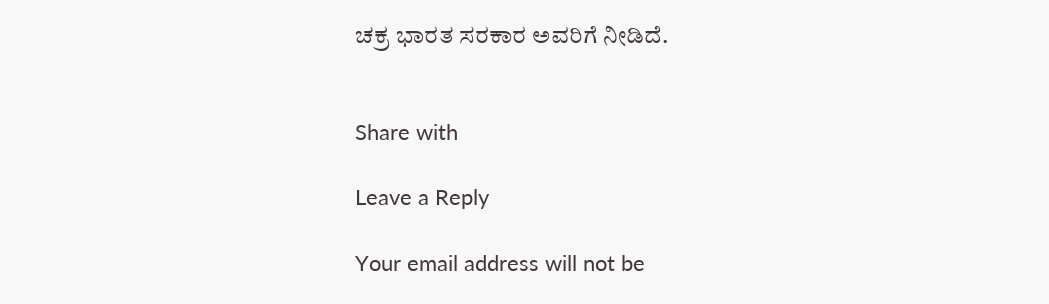ಚಕ್ರ ಭಾರತ ಸರಕಾರ ಅವರಿಗೆ ನೀಡಿದೆ.


Share with

Leave a Reply

Your email address will not be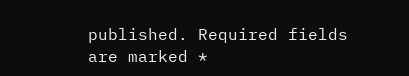published. Required fields are marked *